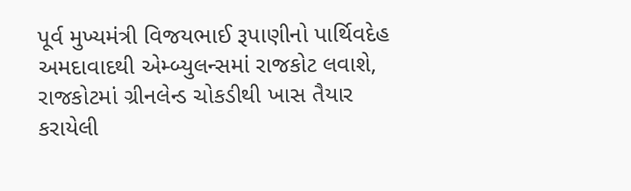પૂર્વ મુખ્યમંત્રી વિજયભાઈ રૂપાણીનો પાર્થિવદેહ અમદાવાદથી એમ્બ્યુલન્સમાં રાજકોટ લવાશે, રાજકોટમાં ગ્રીનલેન્ડ ચોકડીથી ખાસ તૈયાર કરાયેલી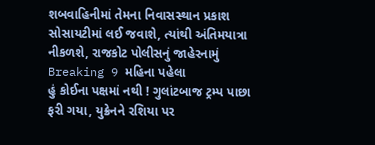શબવાહિનીમાં તેમના નિવાસસ્થાન પ્રકાશ સોસાયટીમાં લઈ જવાશે, ત્યાંથી અંતિમયાત્રા નીકળશે, રાજકોટ પોલીસનું જાહેરનામું Breaking 9 મહિના પહેલા
હું કોઈના પક્ષમાં નથી ! ગુલાંટબાજ ટ્રમ્પ પાછા ફરી ગયા, યુક્રેનને રશિયા પર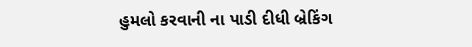હુમલો કરવાની ના પાડી દીધી બ્રેકિંગ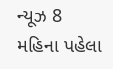ન્યૂઝ 8 મહિના પહેલા